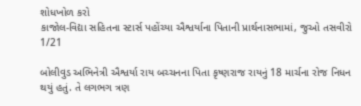શોધખોળ કરો
કાજોલ-વિદ્યા સહિતના સ્ટાર્સ પહોંચ્યા ઐશ્વર્યાના પિતાની પ્રાર્થનાસભામાં, જુઓ તસવીરો
1/21

બોલીવુડ અભિનેત્રી ઐશ્વર્યા રાય બચ્ચનના પિતા કૃષ્ણરાજ રાયનું 18 માર્ચના રોજ નિધન થયું હતું. તે લગભગ ત્રણ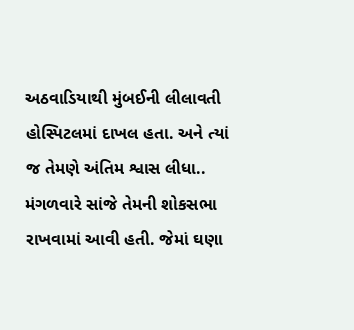અઠવાડિયાથી મુંબઈની લીલાવતી હોસ્પિટલમાં દાખલ હતા. અને ત્યાં જ તેમણે અંતિમ શ્વાસ લીધા.. મંગળવારે સાંજે તેમની શોકસભા રાખવામાં આવી હતી. જેમાં ઘણા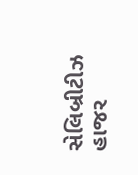સેલિબ્રીટીઝ હાજર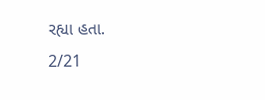રહ્યા હતા.
2/21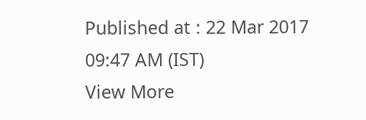Published at : 22 Mar 2017 09:47 AM (IST)
View More